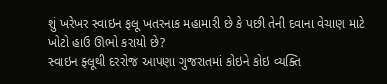શું ખરેખર સ્વાઇન ફલૂ ખતરનાક મહામારી છે કે પછી તેની દવાના વેચાણ માટે ખોટો હાઉ ઊભો કરાયો છે?
સ્વાઇન ફ્લૂથી દરરોજ આપણા ગુજરાતમાં કોઇને કોઇ વ્યક્તિ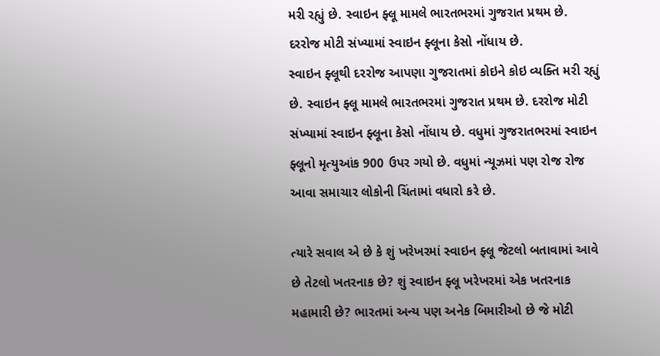મરી રહ્યું છે. સ્વાઇન ફ્લૂ મામલે ભારતભરમાં ગુજરાત પ્રથમ છે. દરરોજ મોટી સંખ્યામાં સ્વાઇન ફ્લૂના કેસો નોંધાય છે.
સ્વાઇન ફ્લૂથી દરરોજ આપણા ગુજરાતમાં કોઇને કોઇ વ્યક્તિ મરી રહ્યું છે. સ્વાઇન ફ્લૂ મામલે ભારતભરમાં ગુજરાત પ્રથમ છે. દરરોજ મોટી સંખ્યામાં સ્વાઇન ફ્લૂના કેસો નોંધાય છે. વધુમાં ગુજરાતભરમાં સ્વાઇન ફ્લૂનો મૃત્યુઆંક 900 ઉપર ગયો છે. વધુમાં ન્યૂઝમાં પણ રોજ રોજ આવા સમાચાર લોકોની ચિંતામાં વધારો કરે છે.

ત્યારે સવાલ એ છે કે શું ખરેખરમાં સ્વાઇન ફ્લૂ જેટલો બતાવામાં આવે છે તેટલો ખતરનાક છે? શું સ્વાઇન ફ્લૂ ખરેખરમાં એક ખતરનાક મહામારી છે? ભારતમાં અન્ય પણ અનેક બિમારીઓ છે જે મોટી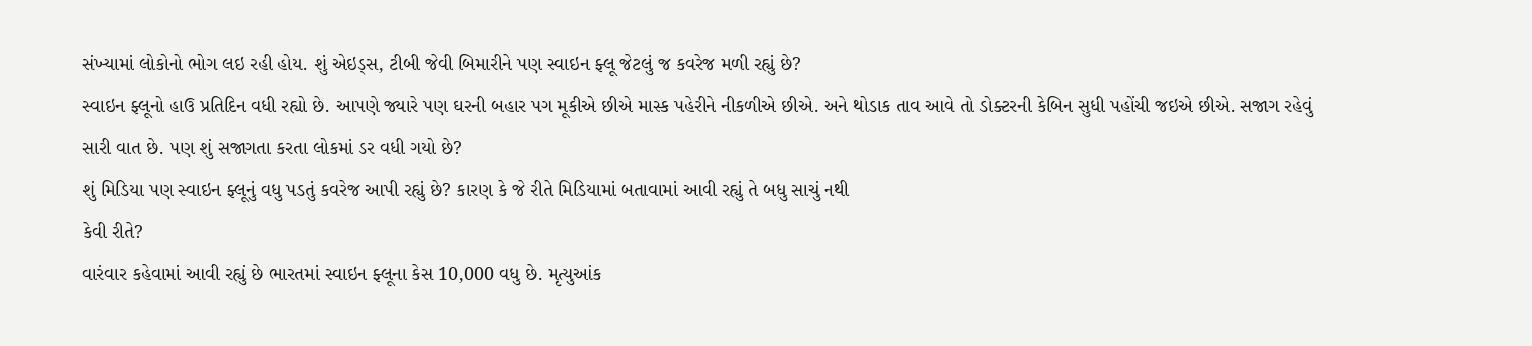સંખ્યામાં લોકોનો ભોગ લઇ રહી હોય. શું એઇડ્સ, ટીબી જેવી બિમારીને પણ સ્વાઇન ફ્લૂ જેટલું જ કવરેજ મળી રહ્યું છે?
સ્વાઇન ફ્લૂનો હાઉ પ્રતિદિન વધી રહ્યો છે. આપણે જ્યારે પણ ઘરની બહાર પગ મૂકીએ છીએ માસ્ક પહેરીને નીકળીએ છીએ. અને થોડાક તાવ આવે તો ડોક્ટરની કેબિન સુધી પહોંચી જઇએ છીએ. સજાગ રહેવું સારી વાત છે. પણ શું સજાગતા કરતા લોકમાં ડર વધી ગયો છે?
શું મિડિયા પણ સ્વાઇન ફ્લૂનું વધુ પડતું કવરેજ આપી રહ્યું છે? કારણ કે જે રીતે મિડિયામાં બતાવામાં આવી રહ્યું તે બધુ સાચું નથી
કેવી રીતે?
વારંવાર કહેવામાં આવી રહ્યું છે ભારતમાં સ્વાઇન ફ્લૂના કેસ 10,000 વધુ છે. મૃત્યુઆંક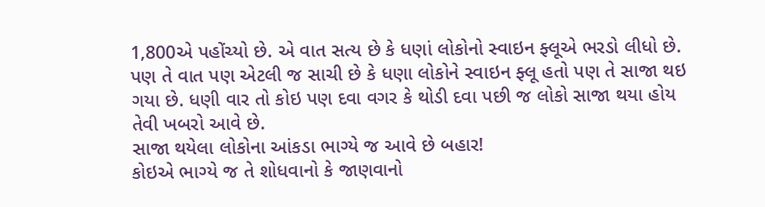1,800એ પહોંચ્યો છે. એ વાત સત્ય છે કે ધણાં લોકોનો સ્વાઇન ફ્લૂએ ભરડો લીધો છે. પણ તે વાત પણ એટલી જ સાચી છે કે ધણા લોકોને સ્વાઇન ફ્લૂ હતો પણ તે સાજા થઇ ગયા છે. ધણી વાર તો કોઇ પણ દવા વગર કે થોડી દવા પછી જ લોકો સાજા થયા હોય તેવી ખબરો આવે છે.
સાજા થયેલા લોકોના આંકડા ભાગ્યે જ આવે છે બહાર!
કોઇએ ભાગ્યે જ તે શોધવાનો કે જાણવાનો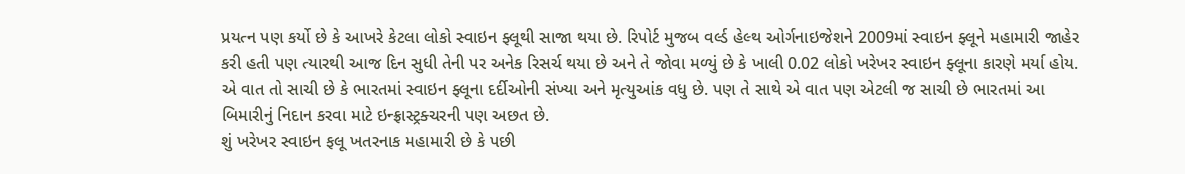પ્રયત્ન પણ કર્યો છે કે આખરે કેટલા લોકો સ્વાઇન ફ્લૂથી સાજા થયા છે. રિપોર્ટ મુજબ વર્લ્ડ હેલ્થ ઓર્ગનાઇજેશને 2009માં સ્વાઇન ફ્લૂને મહામારી જાહેર કરી હતી પણ ત્યારથી આજ દિન સુધી તેની પર અનેક રિસર્ચ થયા છે અને તે જોવા મળ્યું છે કે ખાલી 0.02 લોકો ખરેખર સ્વાઇન ફ્લૂના કારણે મર્યા હોય.
એ વાત તો સાચી છે કે ભારતમાં સ્વાઇન ફ્લૂના દર્દીઓની સંખ્યા અને મૃત્યુઆંક વધુ છે. પણ તે સાથે એ વાત પણ એટલી જ સાચી છે ભારતમાં આ બિમારીનું નિદાન કરવા માટે ઇન્ફ્રાસ્ટ્રક્ચરની પણ અછત છે.
શું ખરેખર સ્વાઇન ફલૂ ખતરનાક મહામારી છે કે પછી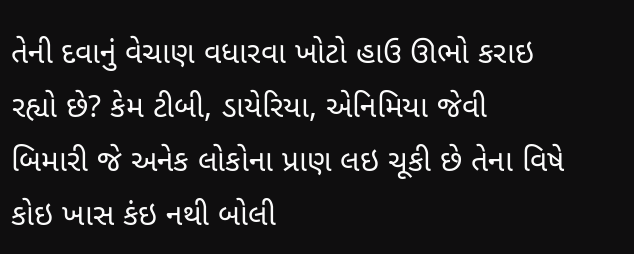તેની દવાનું વેચાણ વધારવા ખોટો હાઉ ઊભો કરાઇ રહ્યો છે? કેમ ટીબી, ડાયેરિયા, એનિમિયા જેવી બિમારી જે અનેક લોકોના પ્રાણ લઇ ચૂકી છે તેના વિષે કોઇ ખાસ કંઇ નથી બોલી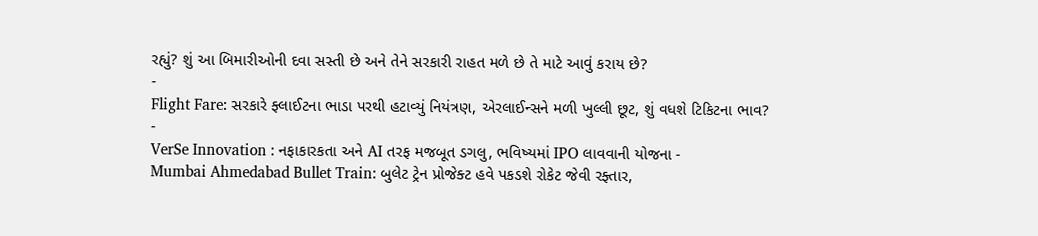રહ્યું? શું આ બિમારીઓની દવા સસ્તી છે અને તેને સરકારી રાહત મળે છે તે માટે આવું કરાય છે?
-
Flight Fare: સરકારે ફ્લાઈટના ભાડા પરથી હટાવ્યું નિયંત્રણ, એરલાઈન્સને મળી ખુલ્લી છૂટ, શું વધશે ટિકિટના ભાવ? -
VerSe Innovation : નફાકારકતા અને AI તરફ મજબૂત ડગલુ, ભવિષ્યમાં IPO લાવવાની યોજના -
Mumbai Ahmedabad Bullet Train: બુલેટ ટ્રેન પ્રોજેક્ટ હવે પકડશે રોકેટ જેવી રફ્તાર,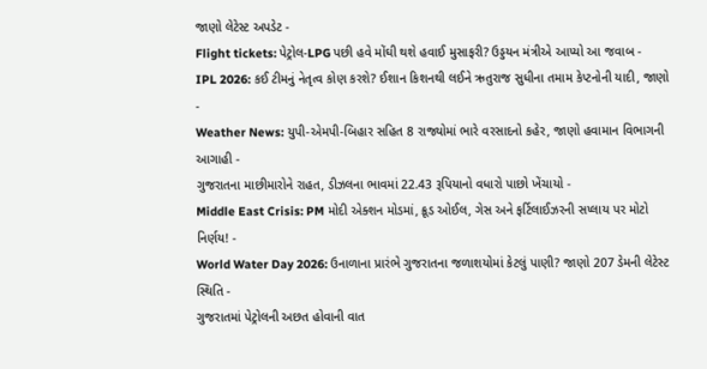જાણો લેટેસ્ટ અપડેટ -
Flight tickets: પેટ્રોલ-LPG પછી હવે મોંઘી થશે હવાઈ મુસાફરી? ઉડ્ડયન મંત્રીએ આપ્યો આ જવાબ -
IPL 2026: કઈ ટીમનું નેતૃત્વ કોણ કરશે? ઈશાન કિશનથી લઈને ઋતુરાજ સુધીના તમામ કેપ્ટનોની યાદી, જાણો -
Weather News: યુપી-એમપી-બિહાર સહિત 8 રાજ્યોમાં ભારે વરસાદનો કહેર, જાણો હવામાન વિભાગની આગાહી -
ગુજરાતના માછીમારોને રાહત, ડીઝલના ભાવમાં 22.43 રૂપિયાનો વધારો પાછો ખેંચાયો -
Middle East Crisis: PM મોદી એક્શન મોડમાં, ક્રૂડ ઓઈલ, ગેસ અને ફર્ટિલાઈઝરની સપ્લાય પર મોટો નિર્ણય! -
World Water Day 2026: ઉનાળાના પ્રારંભે ગુજરાતના જળાશયોમાં કેટલું પાણી? જાણો 207 ડેમની લેટેસ્ટ સ્થિતિ -
ગુજરાતમાં પેટ્રોલની અછત હોવાની વાત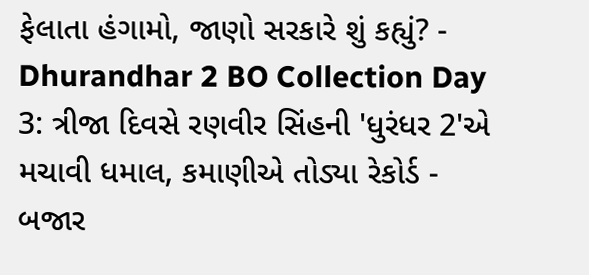ફેલાતા હંગામો, જાણો સરકારે શું કહ્યું? -
Dhurandhar 2 BO Collection Day 3: ત્રીજા દિવસે રણવીર સિંહની 'ધુરંધર 2'એ મચાવી ધમાલ, કમાણીએ તોડ્યા રેકોર્ડ -
બજાર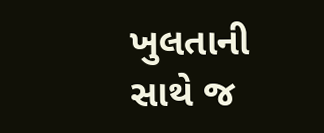ખુલતાની સાથે જ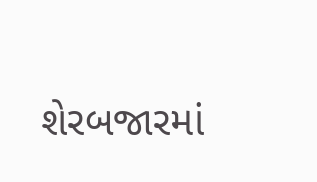શેરબજારમાં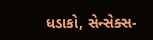ધડાકો, સેન્સેક્સ-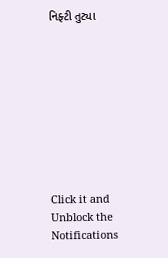નિફ્ટી તુટ્યા









Click it and Unblock the Notifications